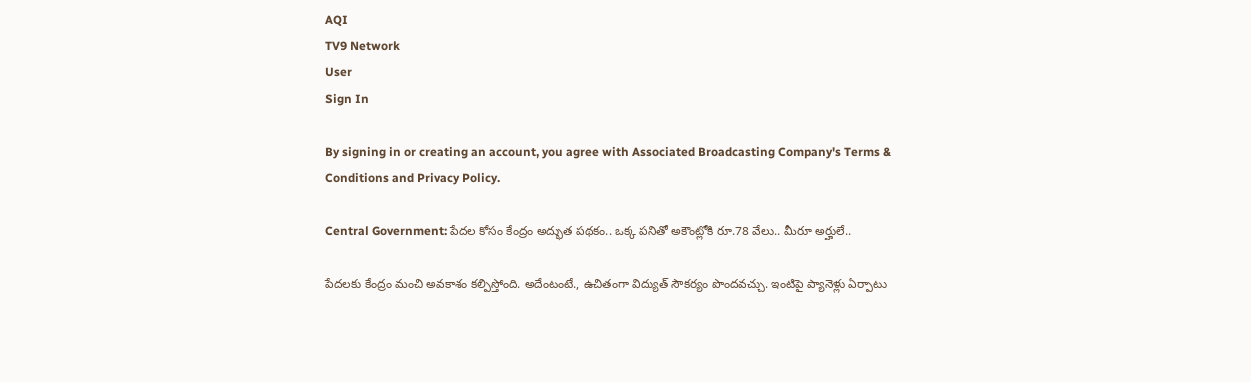AQI
TV9 Network
User
Sign In

By signing in or creating an account, you agree with Associated Broadcasting Company's Terms & Conditions and Privacy Policy.

Central Government: పేదల కోసం కేంద్రం అద్భుత పథకం.. ఒక్క పనితో అకౌంట్లోకి రూ.78 వేలు.. మీరూ అర్హులే..

పేదలకు కేంద్రం మంచి అవకాశం కల్పిస్తోంది. అదేంటంటే., ఉచితంగా విద్యుత్ సౌకర్యం పొందవచ్చు. ఇంటిపై ప్యానెళ్లు ఏర్పాటు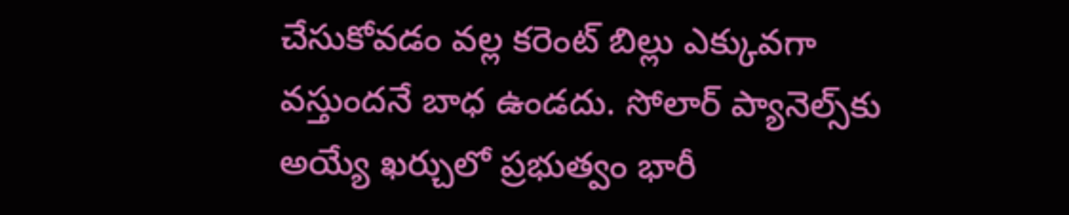చేసుకోవడం వల్ల కరెంట్ బిల్లు ఎక్కువగా వస్తుందనే బాధ ఉండదు. సోలార్ ప్యానెల్స్‌కు అయ్యే ఖర్చులో ప్రభుత్వం భారీ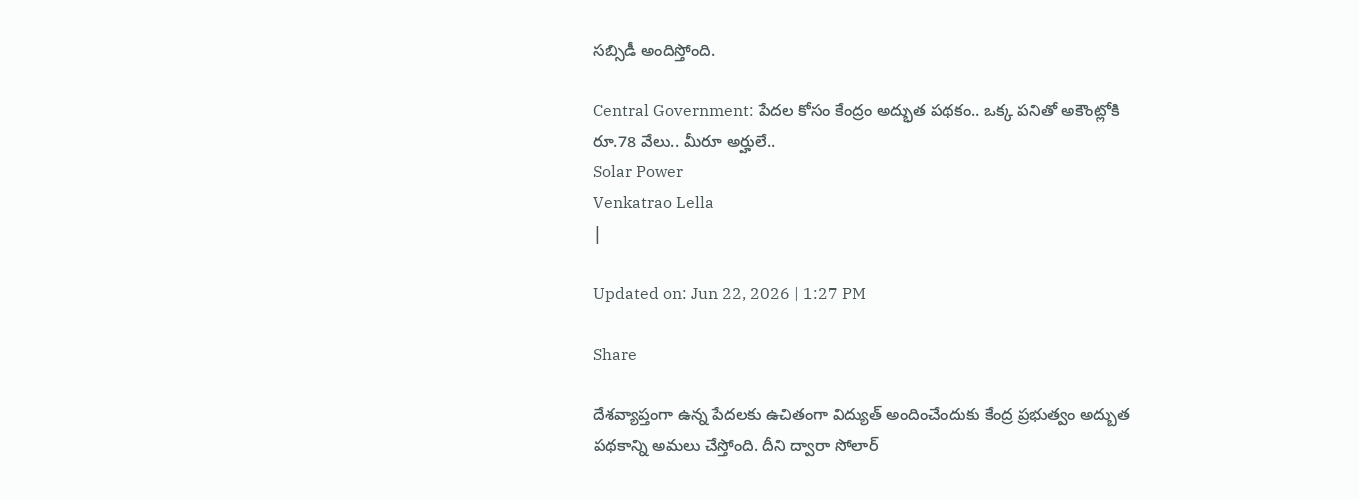సబ్సిడీ అందిస్తోంది.

Central Government: పేదల కోసం కేంద్రం అద్భుత పథకం.. ఒక్క పనితో అకౌంట్లోకి రూ.78 వేలు.. మీరూ అర్హులే..
Solar Power
Venkatrao Lella
|

Updated on: Jun 22, 2026 | 1:27 PM

Share

దేశవ్యాప్తంగా ఉన్న పేదలకు ఉచితంగా విద్యుత్ అందించేందుకు కేంద్ర ప్రభుత్వం అద్బుత పథకాన్ని అమలు చేస్తోంది. దీని ద్వారా సోలార్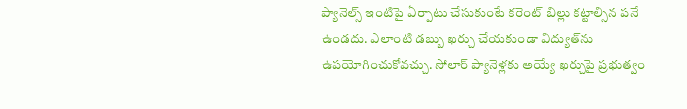ప్యానెల్స్ ఇంటిపై ఏర్పాటు చేసుకుంటే కరెంట్ బిల్లు కట్టాల్సిన పనే ఉండదు. ఎలాంటి డబ్బు ఖర్చు చేయకుండా విద్యుత్‌ను ఉపయోగించుకోవచ్చు. సోలార్ ప్యానెళ్లకు అయ్యే ఖర్చుపై ప్రభుత్వం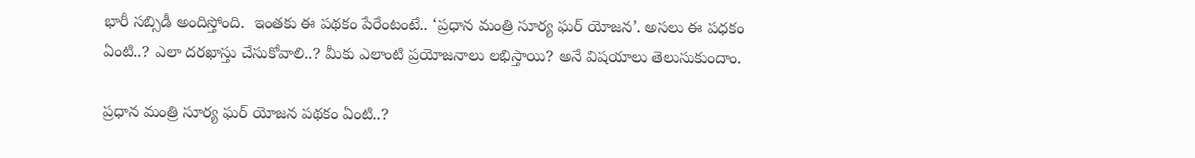భారీ సబ్సిడీ అందిస్తోంది.  ఇంతకు ఈ పథకం పేరేంటంటే.. ‘ప్రధాన మంత్రి సూర్య ఘర్ యోజన’. అసలు ఈ పధకం ఏంటి..? ఎలా దరఖాస్తు చేసుకోవాలి..? మీకు ఎలాంటి ప్రయోజనాలు లభిస్తాయి? అనే విషయాలు తెలుసుకుందాం.

ప్రధాన మంత్రి సూర్య ఘర్ యోజన పథకం ఏంటి..?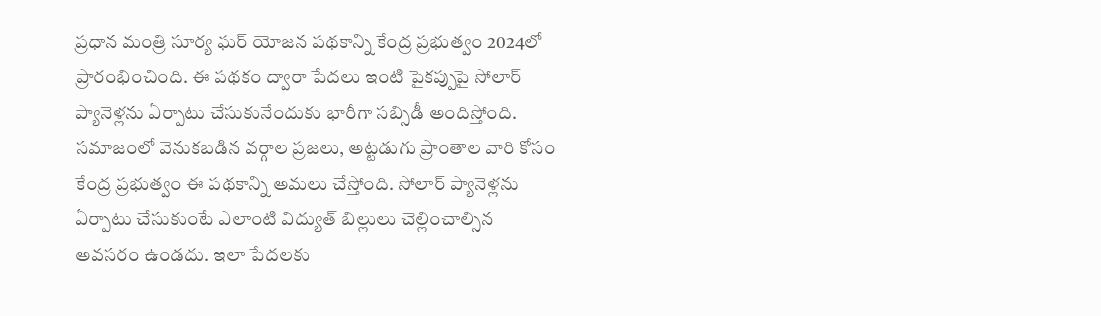ప్రధాన మంత్రి సూర్య ఘర్ యోజన పథకాన్ని కేంద్ర ప్రభుత్వం 2024లో ప్రారంభించింది. ఈ పథకం ద్వారా పేదలు ఇంటి పైకప్పుపై సోలార్ ప్యానెళ్లను ఏర్పాటు చేసుకునేందుకు భారీగా సబ్సిడీ అందిస్తోంది. సమాజంలో వెనుకబడిన వర్గాల ప్రజలు, అట్టడుగు ప్రాంతాల వారి కోసం కేంద్ర ప్రభుత్వం ఈ పథకాన్ని అమలు చేస్తోంది. సోలార్ ప్యానెళ్లను ఏర్పాటు చేసుకుంటే ఎలాంటి విద్యుత్ బిల్లులు చెల్లించాల్సిన అవసరం ఉండదు. ఇలా పేదలకు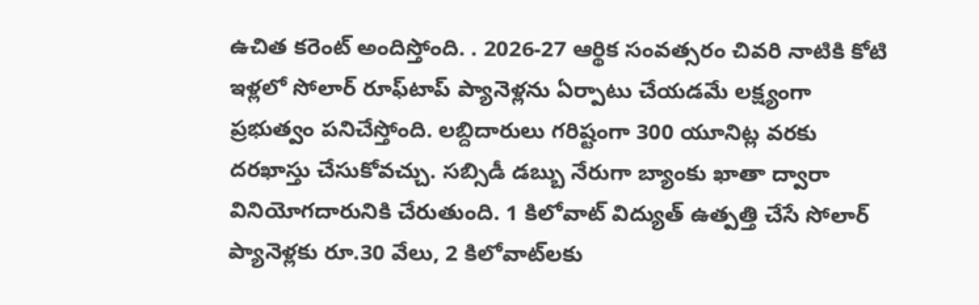ఉచిత కరెంట్ అందిస్తోంది. . 2026-27 ఆర్థిక సంవత్సరం చివరి నాటికి కోటి ఇళ్లలో సోలార్ రూఫ్‌టాప్ ప్యానెళ్లను ఏర్పాటు చేయడమే లక్ష్యంగా ప్రభుత్వం పనిచేస్తోంది. లబ్దిదారులు గరిష్టంగా 300 యూనిట్ల వరకు దరఖాస్తు చేసుకోవచ్చు. సబ్సిడీ డబ్బు నేరుగా బ్యాంకు ఖాతా ద్వారా వినియోగదారునికి చేరుతుంది. 1 కిలోవాట్‌ విద్యుత్ ఉత్పత్తి చేసే సోలార్ ప్యానెళ్లకు రూ.30 వేలు, 2 కిలోవాట్‌లకు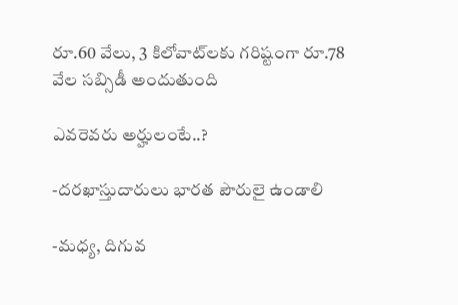రూ.60 వేలు, 3 కిలోవాట్‌లకు గరిష్టంగా రూ.78 వేల సబ్సిడీ అందుతుంది

ఎవరెవరు అర్హులంటే..?

-దరఖాస్తుదారులు భారత పౌరులై ఉండాలి

-మధ్య, దిగువ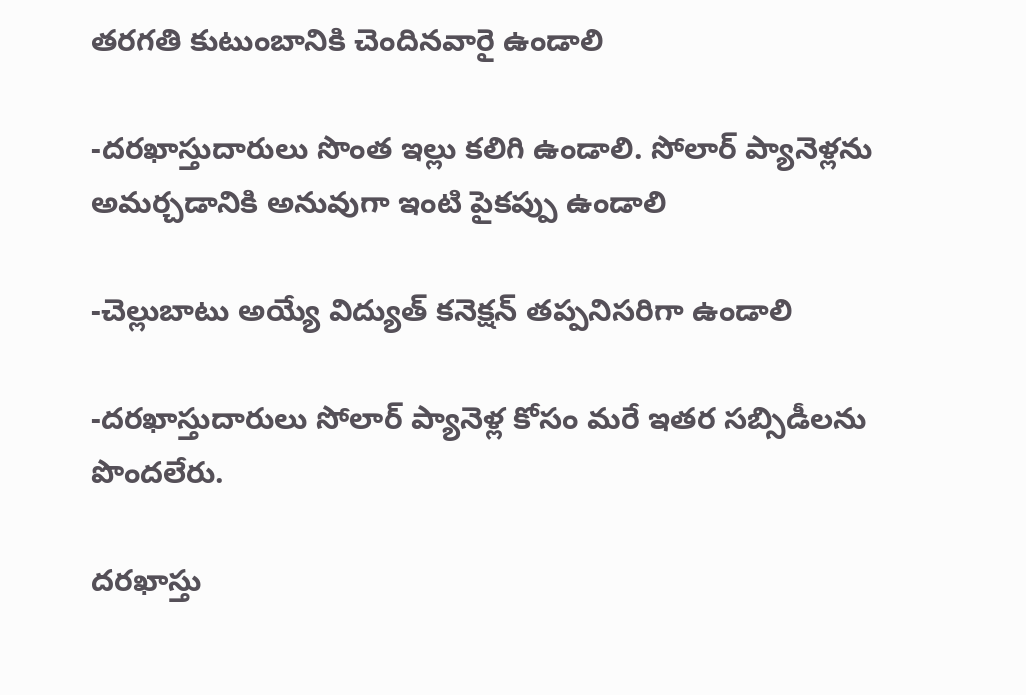తరగతి కుటుంబానికి చెందినవారై ఉండాలి

-దరఖాస్తుదారులు సొంత ఇల్లు కలిగి ఉండాలి. సోలార్ ప్యానెళ్లను అమర్చడానికి అనువుగా ఇంటి పైకప్పు ఉండాలి

-చెల్లుబాటు అయ్యే విద్యుత్ కనెక్షన్ తప్పనిసరిగా ఉండాలి

-దరఖాస్తుదారులు సోలార్ ప్యానెళ్ల కోసం మరే ఇతర సబ్సిడీలను పొందలేరు.

దరఖాస్తు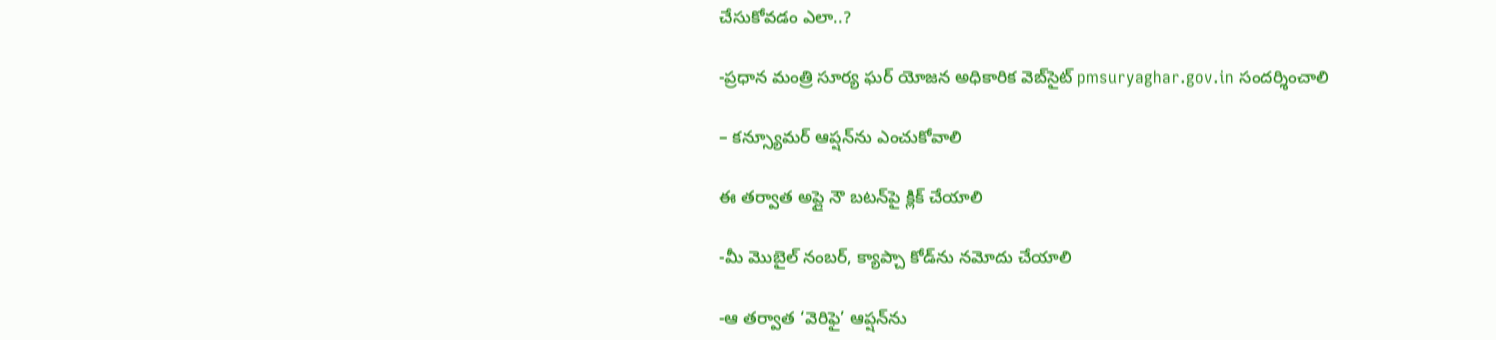చేసుకోవడం ఎలా..?

-ప్రధాన మంత్రి సూర్య ఘర్ యోజన అధికారిక వెబ్‌సైట్‌ pmsuryaghar.gov.in సందర్శించాలి

– కన్స్యూమర్ ఆప్షన్‌ను ఎంచుకోవాలి

ఈ తర్వాత అప్లై నౌ బటన్‌పై క్లిక్ చేయాలి

-మీ మొబైల్ నంబర్, క్యాప్చా కోడ్‌ను నమోదు చేయాలి

-ఆ తర్వాత ‘వెరిఫై’ ఆప్షన్‌ను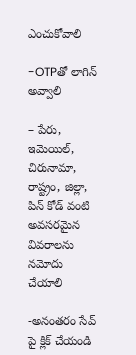ఎంచుకోవాలి

-OTPతో లాగిన్ అవ్వాలి

– పేరు, ఇమెయిల్, చిరునామా, రాష్ట్రం, జిల్లా, పిన్ కోడ్ వంటి అవసరమైన వివరాలను నమోదు చేయాలి

-అనంతరం సేవ్ పై క్లిక్ చేయండి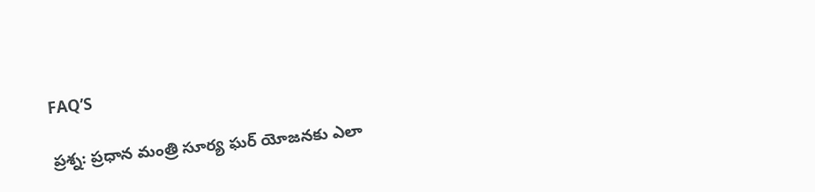FAQ’S

ప్రశ్న: ప్రధాన మంత్రి సూర్య ఘర్ యోజనకు ఎలా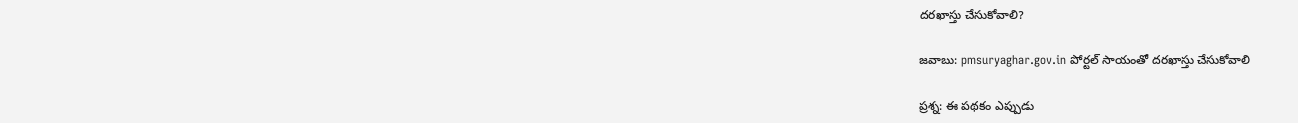దరఖాస్తు చేసుకోవాలి?

జవాబు: pmsuryaghar.gov.in పోర్టల్ సాయంతో దరఖాస్తు చేసుకోవాలి

ప్రశ్న: ఈ పథకం ఎప్పుడు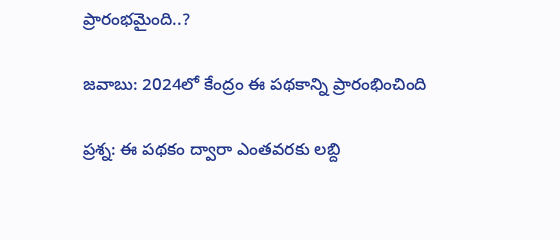ప్రారంభమైంది..?

జవాబు: 2024లో కేంద్రం ఈ పథకాన్ని ప్రారంభించింది

ప్రశ్న: ఈ పథకం ద్వారా ఎంతవరకు లబ్ది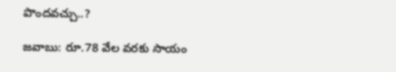పొందవచ్చు..?

జవాబు: రూ.78 వేల వరకు సాయం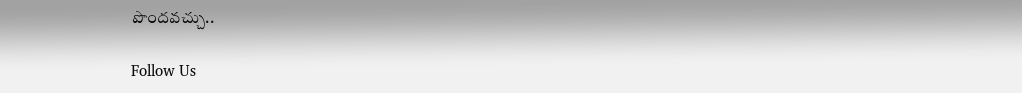పొందవచ్చు..

Follow Us